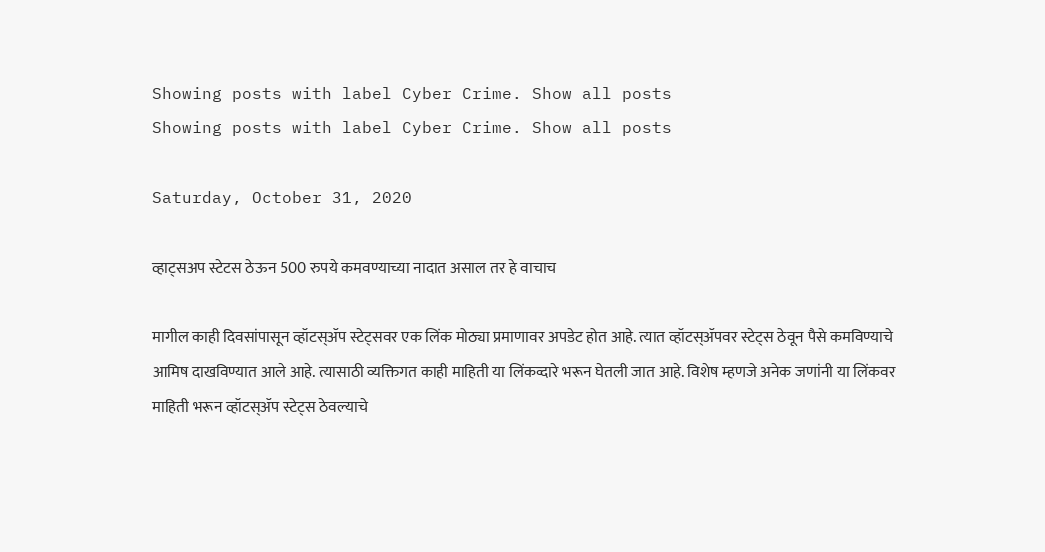Showing posts with label Cyber Crime. Show all posts
Showing posts with label Cyber Crime. Show all posts

Saturday, October 31, 2020

व्हाट्सअप स्टेटस ठेऊन 500 रुपये कमवण्याच्या नादात असाल तर हे वाचाच

मागील काही दिवसांपासून व्हॉटस्ॲप स्टेट्सवर एक लिंक मोठ्या प्रमाणावर अपडेट होत आहे. त्यात व्हॉटस्ॲपवर स्टेट्स ठेवून पैसे कमविण्याचे आमिष दाखविण्यात आले आहे. त्यासाठी व्यक्तिगत काही माहिती या लिंकव्दारे भरून घेतली जात आहे. विशेष म्हणजे अनेक जणांनी या लिंकवर माहिती भरून व्हॉटस्ॲप स्टेट्स ठेवल्याचे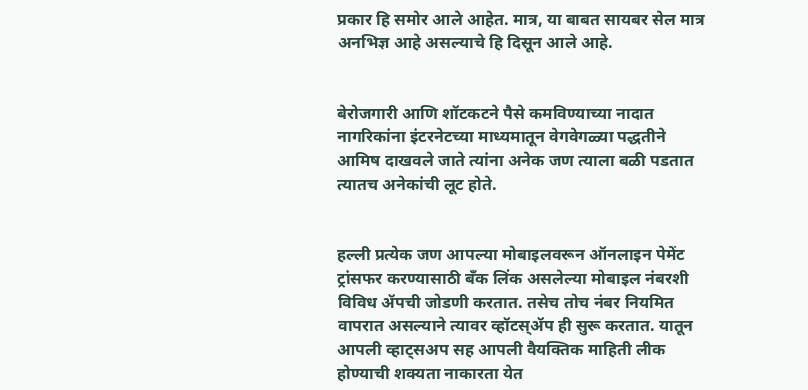प्रकार हि समोर आले आहेत. मात्र, या बाबत सायबर सेल मात्र अनभिज्ञ आहे असल्याचे हि दिसून आले आहे.


बेरोजगारी आणि शॉटकटने पैसे कमविण्याच्या नादात नागरिकांना इंटरनेटच्या माध्यमातून वेगवेगळ्या पद्धतीने आमिष दाखवले जाते त्यांना अनेक जण त्याला बळी पडतात त्यातच अनेकांची लूट होते.


हल्ली प्रत्येक जण आपल्या मोबाइलवरून ऑनलाइन पेमेंट ट्रांसफर करण्यासाठी बॅंक लिंक असलेल्या मोबाइल नंबरशी विविध ॲपची जोडणी करतात. तसेच तोच नंबर नियमित वापरात असल्याने त्यावर व्हॉटस्ॲप ही सुरू करतात. यातून आपली व्हाट्सअप सह आपली वैयक्तिक माहिती लीक होण्याची शक्यता नाकारता येत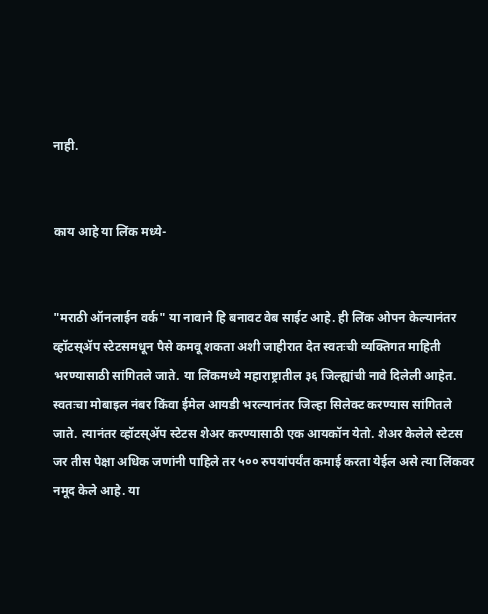नाही.


काय आहे या लिंक मध्ये-


"मराठी ऑनलाईन वर्क" या नावाने हि बनावट वेब साईट आहे. ही लिंक ओपन केल्यानंतर व्हॉटस्ॲप स्टेटसमधून पैसे कमवू शकता अशी जाहीरात देत स्वतःची व्यक्तिगत माहिती भरण्यासाठी सांगितले जाते. या लिंकमध्ये महाराष्ट्रातील ३६ जिल्ह्यांची नावे दिलेली आहेत. स्वतःचा मोबाइल नंबर किंवा ईमेल आयडी भरल्यानंतर जिल्हा सिलेक्ट करण्यास सांगितले जाते. त्यानंतर व्हॉटस्ॲप स्टेटस शेअर करण्यासाठी एक आयकॉन येतो. शेअर केलेले स्टेटस जर तीस पेक्षा अधिक जणांनी पाहिले तर ५०० रुपयांपर्यंत कमाई करता येईल असे त्या लिंकवर नमूद केले आहे. या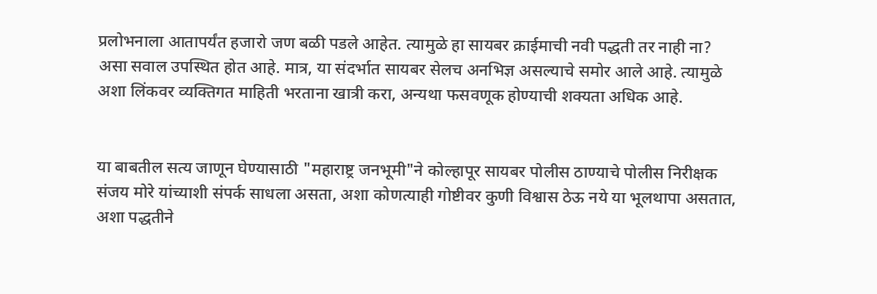प्रलोभनाला आतापर्यंत हजारो जण बळी पडले आहेत. त्यामुळे हा सायबर क्राईमाची नवी पद्धती तर नाही ना? असा सवाल उपस्थित होत आहे. मात्र, या संदर्भात सायबर सेलच अनभिज्ञ असल्याचे समोर आले आहे. त्यामुळे अशा लिंकवर व्यक्तिगत माहिती भरताना खात्री करा, अन्यथा फसवणूक होण्याची शक्यता अधिक आहे.


या बाबतील सत्य जाणून घेण्यासाठी "महाराष्ट्र जनभूमी"ने कोल्हापूर सायबर पोलीस ठाण्याचे पोलीस निरीक्षक संजय मोरे यांच्याशी संपर्क साधला असता, अशा कोणत्याही गोष्टीवर कुणी विश्वास ठेऊ नये या भूलथापा असतात, अशा पद्धतीने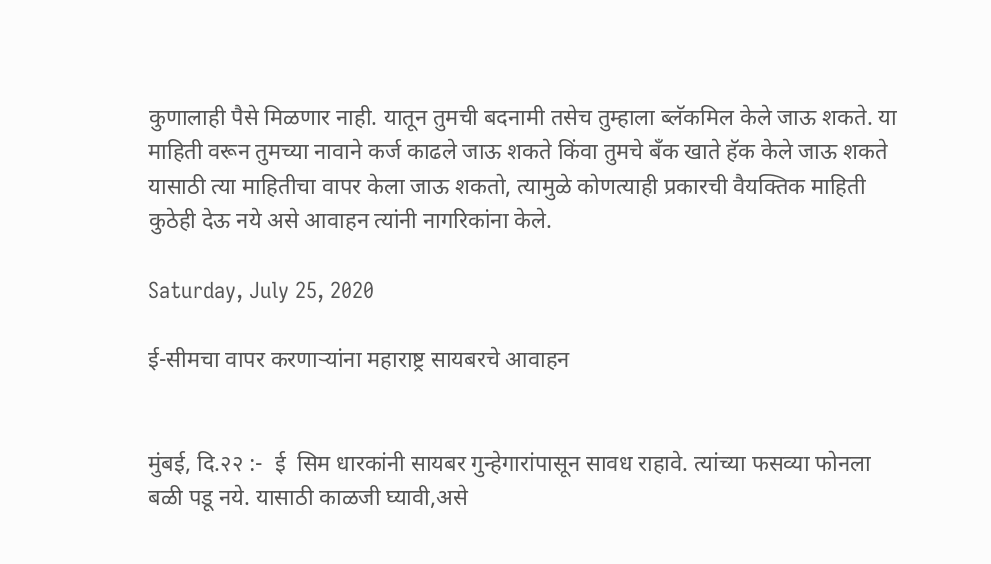कुणालाही पैसे मिळणार नाही. यातून तुमची बदनामी तसेच तुम्हाला ब्लॅकमिल केले जाऊ शकते. या माहिती वरून तुमच्या नावाने कर्ज काढले जाऊ शकते किंवा तुमचे बँक खाते हॅक केले जाऊ शकते यासाठी त्या माहितीचा वापर केला जाऊ शकतो, त्यामुळे कोणत्याही प्रकारची वैयक्तिक माहिती कुठेही देऊ नये असे आवाहन त्यांनी नागरिकांना केले.

Saturday, July 25, 2020

ई-सीमचा वापर करणाऱ्यांना महाराष्ट्र सायबरचे आवाहन


मुंबई, दि.२२ :-  ई  सिम धारकांनी सायबर गुन्हेगारांपासून सावध राहावे. त्यांच्या फसव्या फोनला बळी पडू नये. यासाठी काळजी घ्यावी,असे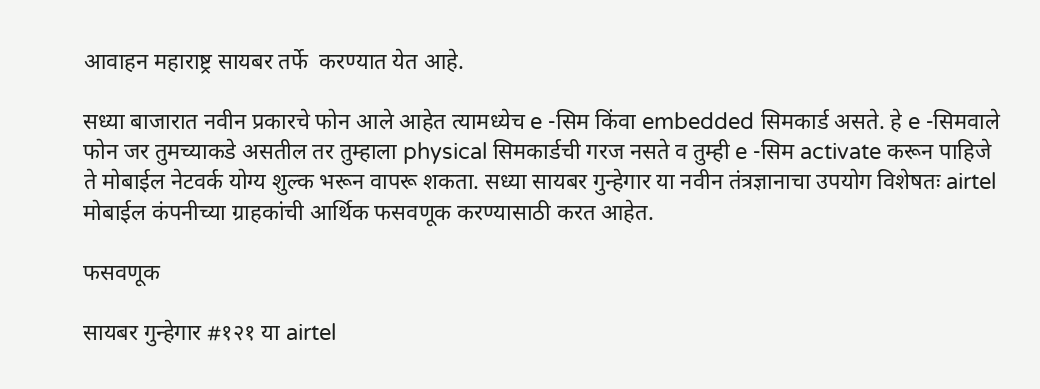आवाहन महाराष्ट्र सायबर तर्फे  करण्यात येत आहे.

सध्या बाजारात नवीन प्रकारचे फोन आले आहेत त्यामध्येच e -सिम किंवा embedded सिमकार्ड असते. हे e -सिमवाले फोन जर तुमच्याकडे असतील तर तुम्हाला physical सिमकार्डची गरज नसते व तुम्ही e -सिम activate करून पाहिजे ते मोबाईल नेटवर्क योग्य शुल्क भरून वापरू शकता. सध्या सायबर गुन्हेगार या नवीन तंत्रज्ञानाचा उपयोग विशेषतः airtel मोबाईल कंपनीच्या ग्राहकांची आर्थिक फसवणूक करण्यासाठी करत आहेत.

फसवणूक

सायबर गुन्हेगार #१२१ या airtel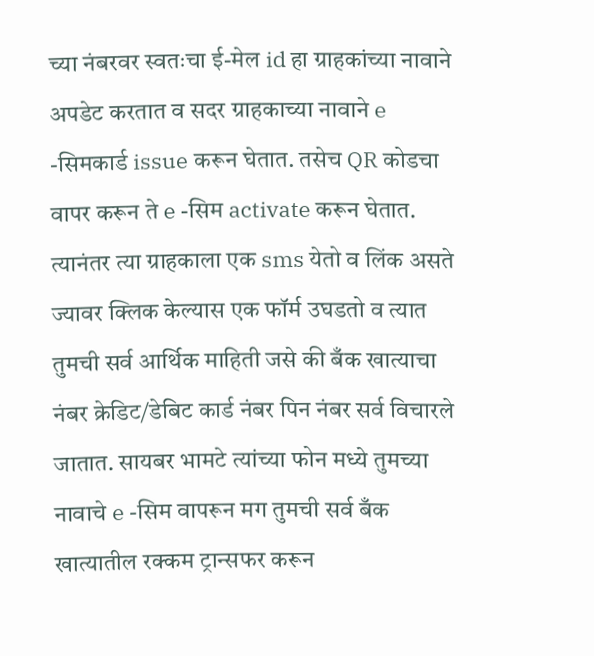च्या नंबरवर स्वतःचा ई-मेल id हा ग्राहकांच्या नावाने अपडेट करतात व सदर ग्राहकाच्या नावाने e -सिमकार्ड issue करून घेतात. तसेच QR कोडचा वापर करून ते e -सिम activate करून घेतात. त्यानंतर त्या ग्राहकाला एक sms येतो व लिंक असते ज्यावर क्लिक केल्यास एक फॉर्म उघडतो व त्यात तुमची सर्व आर्थिक माहिती जसे की बँक खात्याचा नंबर क्रेडिट/डेबिट कार्ड नंबर पिन नंबर सर्व विचारले जातात. सायबर भामटे त्यांच्या फोन मध्ये तुमच्या नावाचे e -सिम वापरून मग तुमची सर्व बँक खात्यातील रक्कम ट्रान्सफर करून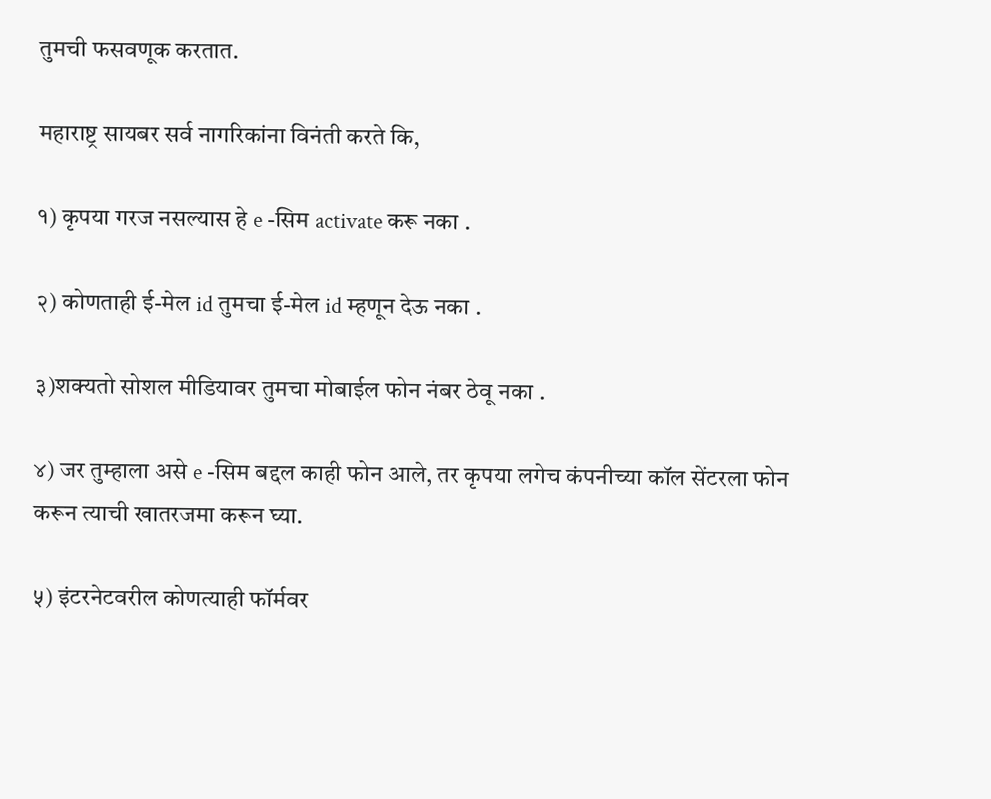तुमची फसवणूक करतात.

महाराष्ट्र सायबर सर्व नागरिकांना विनंती करते कि,

१) कृपया गरज नसल्यास हे e -सिम activate करू नका .

२) कोणताही ई-मेल id तुमचा ई-मेल id म्हणून देऊ नका .

३)शक्यतो सोशल मीडियावर तुमचा मोबाईल फोन नंबर ठेवू नका .

४) जर तुम्हाला असे e -सिम बद्दल काही फोन आले, तर कृपया लगेच कंपनीच्या कॉल सेंटरला फोन करून त्याची खातरजमा करून घ्या.

५) इंटरनेटवरील कोणत्याही फॉर्मवर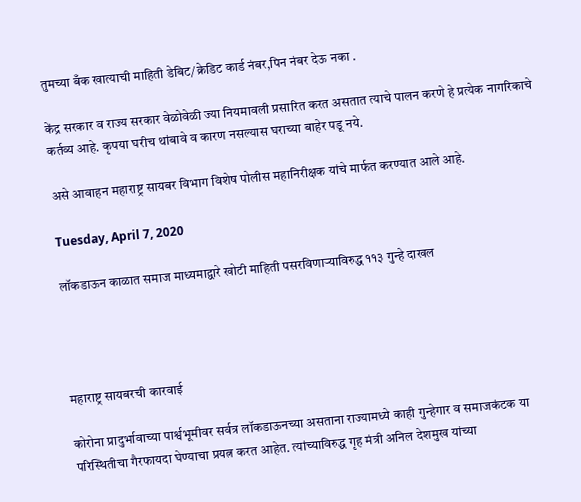तुमच्या बँक खात्याची माहिती डेबिट/क्रेडिट कार्ड नंबर,पिन नंबर देऊ नका .

केंद्र सरकार व राज्य सरकार वेळोवेळी ज्या नियमावली प्रसारित करत असतात त्याचे पालन करणे हे प्रत्येक नागरिकाचे कर्तव्य आहे. कृपया घरीच थांबावे व कारण नसल्यास घराच्या बाहेर पडू नये.

असे आवाहन महाराष्ट्र सायबर विभाग विशेष पोलीस महानिरीक्षक यांचे मार्फत करण्यात आले आहे.

Tuesday, April 7, 2020

लॉकडाऊन काळात समाज माध्यमाद्वारे खोटी माहिती पसरविणाऱ्याविरुद्ध ११३ गुन्हे दाखल




महाराष्ट्र सायबरची कारवाई

कोरोना प्रादुर्भावाच्या पार्श्वभूमीवर सर्वत्र लॉकडाऊनच्या असताना राज्यामध्ये काही गुन्हेगार व समाजकंटक या परिस्थितीचा गैरफायदा घेण्याचा प्रयत्न करत आहेत. त्यांच्याविरुद्ध गृह मंत्री अनिल देशमुख यांच्या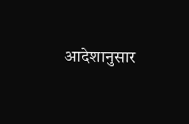आदेशानुसार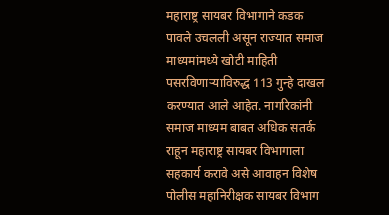महाराष्ट्र सायबर विभागाने कडक पावले उचलली असून राज्यात समाज माध्यमांमध्ये खोटी माहिती पसरविणाऱ्याविरुद्ध 113 गुन्हे दाखल करण्यात आले आहेत. नागरिकांनी समाज माध्यम बाबत अधिक सतर्क राहून महाराष्ट्र सायबर विभागाला सहकार्य करावे असे आवाहन विशेष पोलीस महानिरीक्षक सायबर विभाग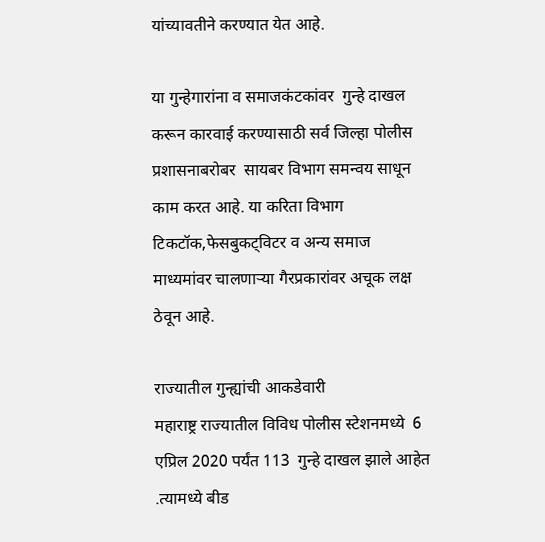यांच्यावतीने करण्यात येत आहे.

या गुन्हेगारांना व समाजकंटकांवर  गुन्हे दाखल करून कारवाई करण्यासाठी सर्व जिल्हा पोलीस प्रशासनाबरोबर  सायबर विभाग समन्वय साधून काम करत आहे. या करिता विभाग  टिकटॉक,फेसबुकट्विटर व अन्य समाज माध्यमांवर चालणाऱ्या गैरप्रकारांवर अचूक लक्ष ठेवून आहे.

राज्यातील गुन्ह्यांची आकडेवारी
महाराष्ट्र राज्यातील विविध पोलीस स्टेशनमध्ये  6 एप्रिल 2020 पर्यंत 113  गुन्हे दाखल झाले आहेत .त्यामध्ये बीड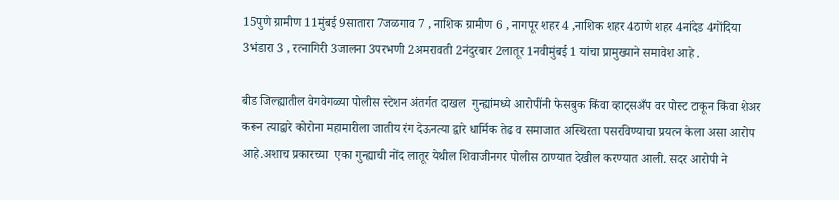15पुणे ग्रामीण 11मुंबई 9सातारा 7जळगाव 7 , नाशिक ग्रामीण 6 , नागपूर शहर 4 ,नाशिक शहर 4ठाणे शहर 4नांदेड 4गोंदिया 3भंडारा 3 , रत्नागिरी 3जालना 3परभणी 2अमरावती 2नंदुरबार 2लातूर 1नवीमुंबई 1 यांचा प्रामुख्याने समावेश आहे .

बीड जिल्ह्यातील वेगवेगळ्या पोलीस स्टेशन अंतर्गत दाखल  गुन्ह्यांमध्ये आरोपींनी फेसबुक किंवा व्हाट्सअँप वर पोस्ट टाकून किंवा शेअर करून त्याद्वारे कोरोना महामारीला जातीय रंग देऊनत्या द्वारे धार्मिक तेढ व समाजात अस्थिरता पसरविण्याचा प्रयत्न केला असा आरोप आहे.अशाच प्रकारच्या  एका गुन्ह्याची नोंद लातूर येथील शिवाजीनगर पोलीस ठाण्यात देखील करण्यात आली. सदर आरोपी ने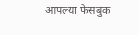आपल्या फेसबुक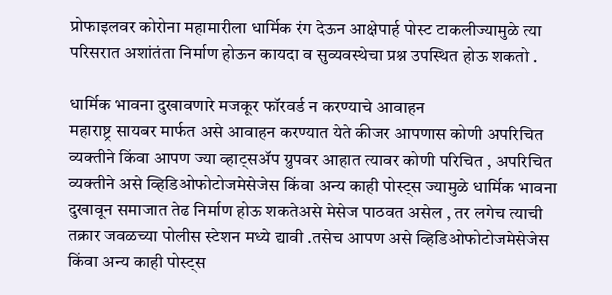प्रोफाइलवर कोरोना महामारीला धार्मिक रंग देऊन आक्षेपार्ह पोस्ट टाकलीज्यामुळे त्या परिसरात अशांतंता निर्माण होऊन कायदा व सुव्यवस्थेचा प्रश्न उपस्थित होऊ शकतो .

धार्मिक भावना दुखावणारे मजकूर फॉरवर्ड न करण्याचे आवाहन
महाराष्ट्र सायबर मार्फत असे आवाहन करण्यात येते कीजर आपणास कोणी अपरिचित व्यक्तीने किंवा आपण ज्या व्हाट्सॲप ग्रुपवर आहात त्यावर कोणी परिचित , अपरिचित व्यक्तीने असे व्हिडिओफोटोजमेसेजेस किंवा अन्य काही पोस्ट्स ज्यामुळे धार्मिक भावना दुखावून समाजात तेढ निर्माण होऊ शकतेअसे मेसेज पाठवत असेल , तर लगेच त्याची तक्रार जवळच्या पोलीस स्टेशन मध्ये द्यावी .तसेच आपण असे व्हिडिओफोटोजमेसेजेस किंवा अन्य काही पोस्ट्स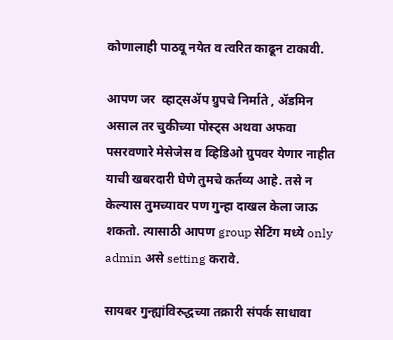कोणालाही पाठवू नयेत व त्वरित काढून टाकावी.

आपण जर  व्हाट्सॲप ग्रुपचे निर्माते , ॲडमिन असाल तर चुकीच्या पोस्ट्स अथवा अफवा पसरवणारे मेसेजेस व व्हिडिओ ग्रुपवर येणार नाहीत याची खबरदारी घेणे तुमचे कर्तव्य आहे. तसे न केल्यास तुमच्यावर पण गुन्हा दाखल केला जाऊ शकतो. त्यासाठी आपण group सेटिंग मध्ये only admin असे setting करावे.

सायबर गुन्ह्यांविरुद्धच्या तक्रारी संपर्क साधावा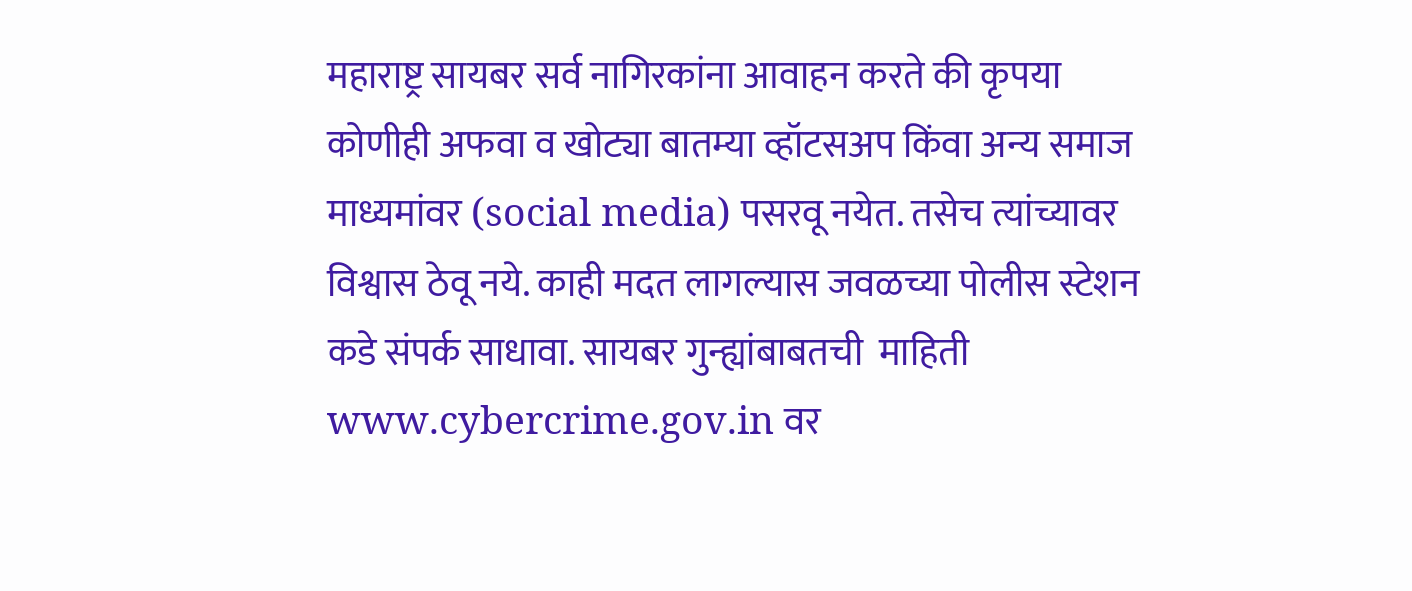महाराष्ट्र सायबर सर्व नागिरकांना आवाहन करते की कृपया कोणीही अफवा व खोट्या बातम्या व्हॉटसअप किंवा अन्य समाज माध्यमांवर (social media) पसरवू नयेत. तसेच त्यांच्यावर विश्वास ठेवू नये. काही मदत लागल्यास जवळच्या पोलीस स्टेशन कडे संपर्क साधावा. सायबर गुन्ह्यांबाबतची  माहिती www.cybercrime.gov.in वर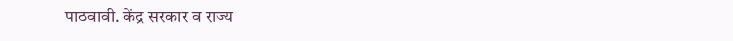पाठवावी. केंद्र सरकार व राज्य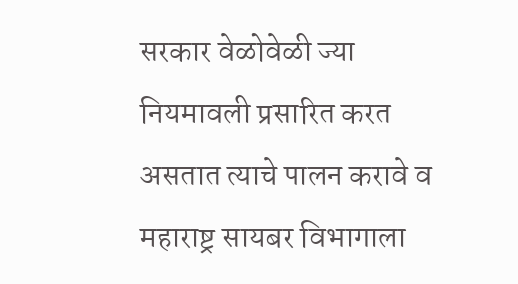सरकार वेळोवेळी ज्या नियमावली प्रसारित करत असतात त्याचे पालन करावे व महाराष्ट्र सायबर विभागाला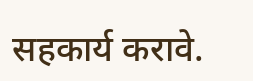सहकार्य करावे.